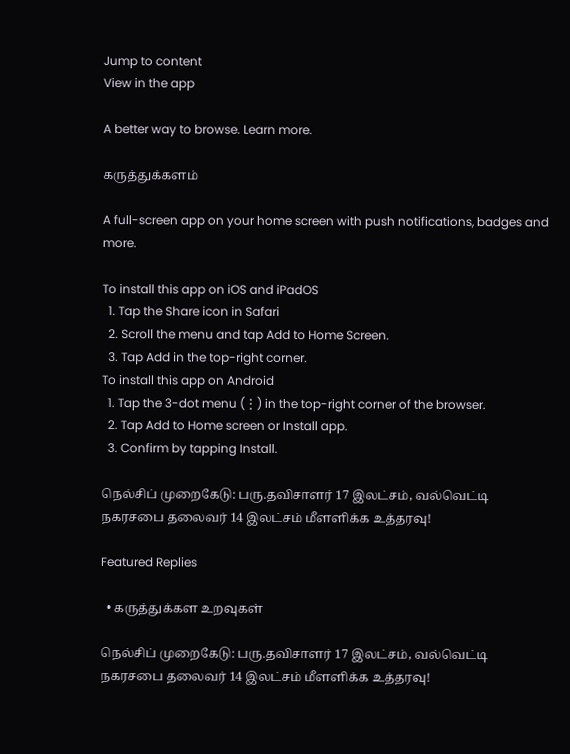Jump to content
View in the app

A better way to browse. Learn more.

கருத்துக்களம்

A full-screen app on your home screen with push notifications, badges and more.

To install this app on iOS and iPadOS
  1. Tap the Share icon in Safari
  2. Scroll the menu and tap Add to Home Screen.
  3. Tap Add in the top-right corner.
To install this app on Android
  1. Tap the 3-dot menu (⋮) in the top-right corner of the browser.
  2. Tap Add to Home screen or Install app.
  3. Confirm by tapping Install.

நெல்சிப் முறைகேடு: பரு.தவிசாளர் 17 இலட்சம், வல்வெட்டி நகரசபை தலைவர் 14 இலட்சம் மீளளிக்க உத்தரவு!

Featured Replies

  • கருத்துக்கள உறவுகள்

நெல்சிப் முறைகேடு: பரு.தவிசாளர் 17 இலட்சம், வல்வெட்டி நகரசபை தலைவர் 14 இலட்சம் மீளளிக்க உத்தரவு!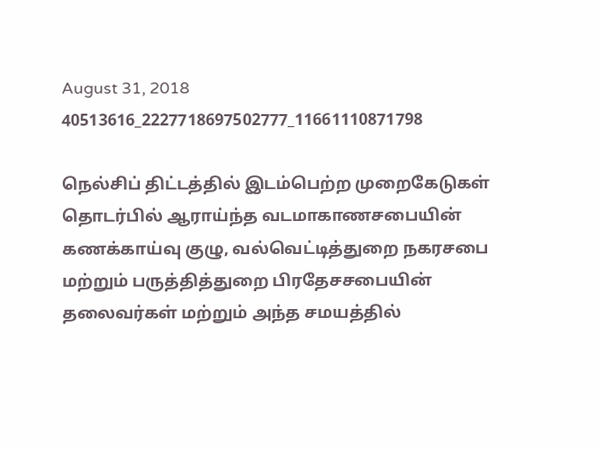August 31, 2018
40513616_2227718697502777_11661110871798

நெல்சிப் திட்டத்தில் இடம்பெற்ற முறைகேடுகள் தொடர்பில் ஆராய்ந்த வடமாகாணசபையின் கணக்காய்வு குழு, வல்வெட்டித்துறை நகரசபை மற்றும் பருத்தித்துறை பிரதேசசபையின் தலைவர்கள் மற்றும் அந்த சமயத்தில்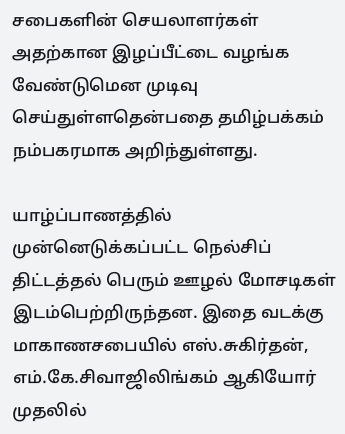சபைகளின் செயலாளர்கள் அதற்கான இழப்பீட்டை வழங்க வேண்டுமென முடிவு செய்துள்ளதென்பதை தமிழ்பக்கம் நம்பகரமாக அறிந்துள்ளது.

யாழ்ப்பாணத்தில் முன்னெடுக்கப்பட்ட நெல்சிப் திட்டத்தல் பெரும் ஊழல் மோசடிகள் இடம்பெற்றிருந்தன. இதை வடக்கு மாகாணசபையில் எஸ்.சுகிர்தன், எம்.கே.சிவாஜிலிங்கம் ஆகியோர் முதலில்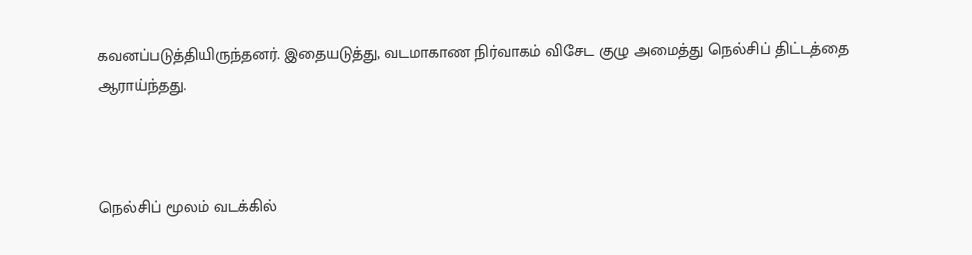கவனப்படுத்தியிருந்தனர். இதையடுத்து, வடமாகாண நிர்வாகம் விசேட குழு அமைத்து நெல்சிப் திட்டத்தை ஆராய்ந்தது.



நெல்சிப் மூலம் வடக்கில்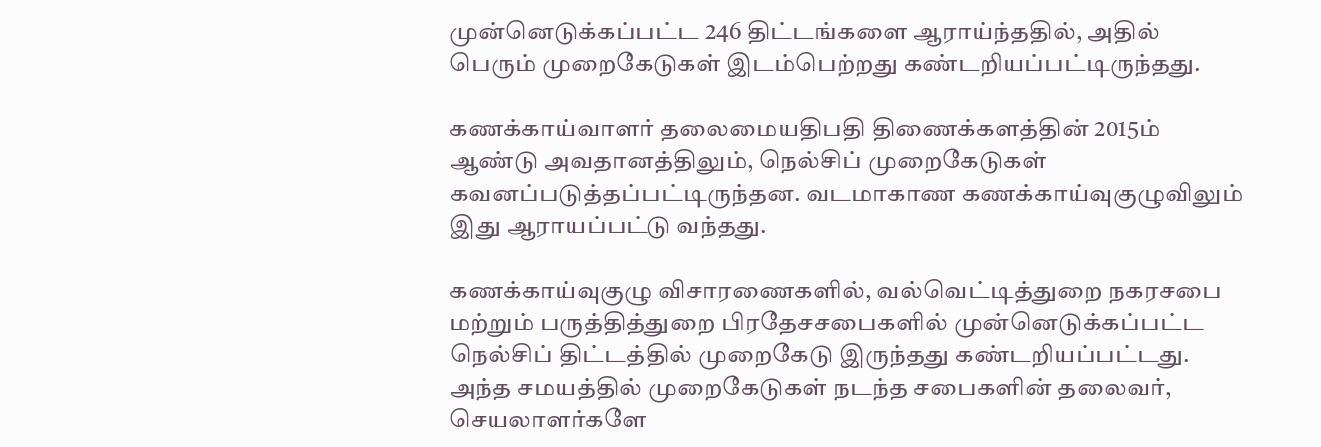முன்னெடுக்கப்பட்ட 246 திட்டங்களை ஆராய்ந்ததில், அதில் பெரும் முறைகேடுகள் இடம்பெற்றது கண்டறியப்பட்டிருந்தது.

கணக்காய்வாளர் தலைமையதிபதி திணைக்களத்தின் 2015ம் ஆண்டு அவதானத்திலும், நெல்சிப் முறைகேடுகள் கவனப்படுத்தப்பட்டிருந்தன. வடமாகாண கணக்காய்வுகுழுவிலும் இது ஆராயப்பட்டு வந்தது.

கணக்காய்வுகுழு விசாரணைகளில், வல்வெட்டித்துறை நகரசபை மற்றும் பருத்தித்துறை பிரதேசசபைகளில் முன்னெடுக்கப்பட்ட நெல்சிப் திட்டத்தில் முறைகேடு இருந்தது கண்டறியப்பட்டது. அந்த சமயத்தில் முறைகேடுகள் நடந்த சபைகளின் தலைவர், செயலாளர்களே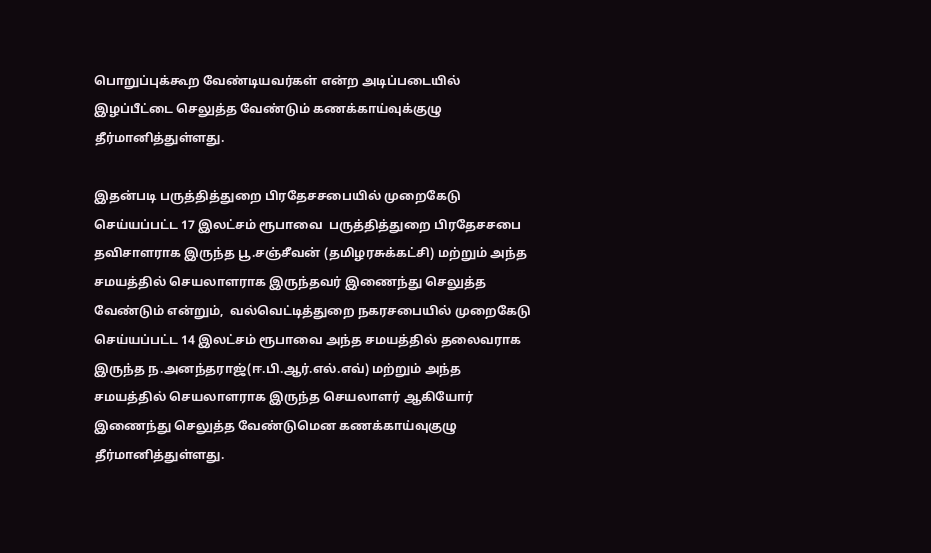பொறுப்புக்கூற வேண்டியவர்கள் என்ற அடிப்படையில் இழப்பீட்டை செலுத்த வேண்டும் கணக்காய்வுக்குழு தீர்மானித்துள்ளது.

இதன்படி பருத்தித்துறை பிரதேசசபையில் முறைகேடு செய்யப்பட்ட 17 இலட்சம் ரூபாவை  பருத்தித்துறை பிரதேசசபை தவிசாளராக இருந்த பூ.சஞ்சீவன் (தமிழரசுக்கட்சி) மற்றும் அந்த சமயத்தில் செயலாளராக இருந்தவர் இணைந்து செலுத்த வேண்டும் என்றும்,  வல்வெட்டித்துறை நகரசபையில் முறைகேடு செய்யப்பட்ட 14 இலட்சம் ரூபாவை அந்த சமயத்தில் தலைவராக இருந்த ந.அனந்தராஜ்(ஈ.பி.ஆர்.எல்.எவ்) மற்றும் அந்த சமயத்தில் செயலாளராக இருந்த செயலாளர் ஆகியோர் இணைந்து செலுத்த வேண்டுமென கணக்காய்வுகுழு தீர்மானித்துள்ளது.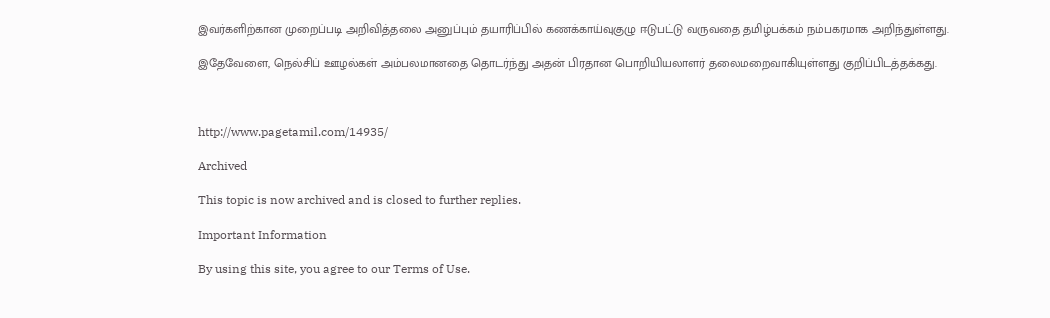இவர்களிற்கான முறைப்படி அறிவித்தலை அனுப்பும் தயாரிப்பில் கணக்காய்வுகுழு ஈடுபட்டு வருவதை தமிழ்பக்கம் நம்பகரமாக அறிந்துள்ளது.

இதேவேளை, நெல்சிப் ஊழல்கள் அம்பலமானதை தொடர்ந்து அதன் பிரதான பொறியியலாளர் தலைமறைவாகியுள்ளது குறிப்பிடத்தக்கது.



http://www.pagetamil.com/14935/

Archived

This topic is now archived and is closed to further replies.

Important Information

By using this site, you agree to our Terms of Use.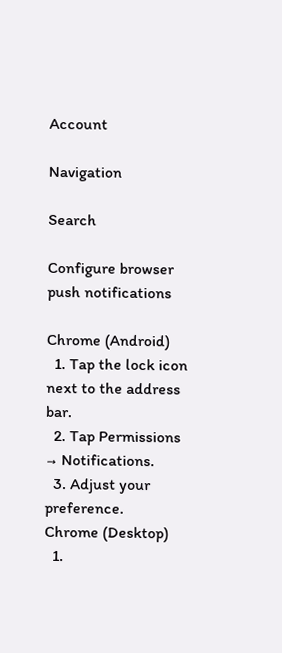Account

Navigation

Search

Configure browser push notifications

Chrome (Android)
  1. Tap the lock icon next to the address bar.
  2. Tap Permissions → Notifications.
  3. Adjust your preference.
Chrome (Desktop)
  1.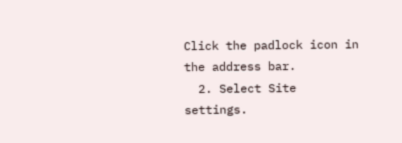Click the padlock icon in the address bar.
  2. Select Site settings.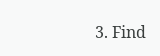3. Find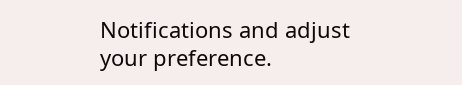Notifications and adjust your preference.